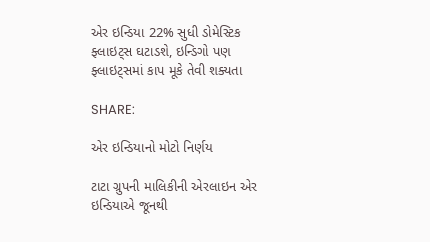એર ઇન્ડિયા 22% સુધી ડોમેસ્ટિક ફ્લાઇટ્સ ઘટાડશે, ઇન્ડિગો પણ ફ્લાઇટ્સમાં કાપ મૂકે તેવી શક્યતા

SHARE:

એર ઇન્ડિયાનો મોટો નિર્ણય

ટાટા ગ્રુપની માલિકીની એરલાઇન એર ઇન્ડિયાએ જૂનથી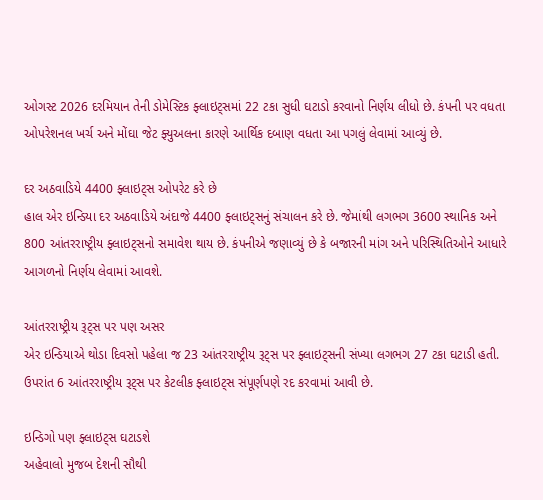ઓગસ્ટ 2026 દરમિયાન તેની ડોમેસ્ટિક ફ્લાઇટ્સમાં 22 ટકા સુધી ઘટાડો કરવાનો નિર્ણય લીધો છે. કંપની પર વધતા ઓપરેશનલ ખર્ચ અને મોંઘા જેટ ફ્યુઅલના કારણે આર્થિક દબાણ વધતા આ પગલું લેવામાં આવ્યું છે.

દર અઠવાડિયે 4400 ફ્લાઇટ્સ ઓપરેટ કરે છે
હાલ એર ઇન્ડિયા દર અઠવાડિયે અંદાજે 4400 ફ્લાઇટ્સનું સંચાલન કરે છે. જેમાંથી લગભગ 3600 સ્થાનિક અને 800 આંતરરાષ્ટ્રીય ફ્લાઇટ્સનો સમાવેશ થાય છે. કંપનીએ જણાવ્યું છે કે બજારની માંગ અને પરિસ્થિતિઓને આધારે આગળનો નિર્ણય લેવામાં આવશે.

આંતરરાષ્ટ્રીય રૂટ્સ પર પણ અસર
એર ઇન્ડિયાએ થોડા દિવસો પહેલા જ 23 આંતરરાષ્ટ્રીય રૂટ્સ પર ફ્લાઇટ્સની સંખ્યા લગભગ 27 ટકા ઘટાડી હતી. ઉપરાંત 6 આંતરરાષ્ટ્રીય રૂટ્સ પર કેટલીક ફ્લાઇટ્સ સંપૂર્ણપણે રદ કરવામાં આવી છે.

ઇન્ડિગો પણ ફ્લાઇટ્સ ઘટાડશે
અહેવાલો મુજબ દેશની સૌથી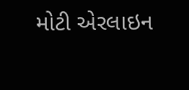મોટી એરલાઇન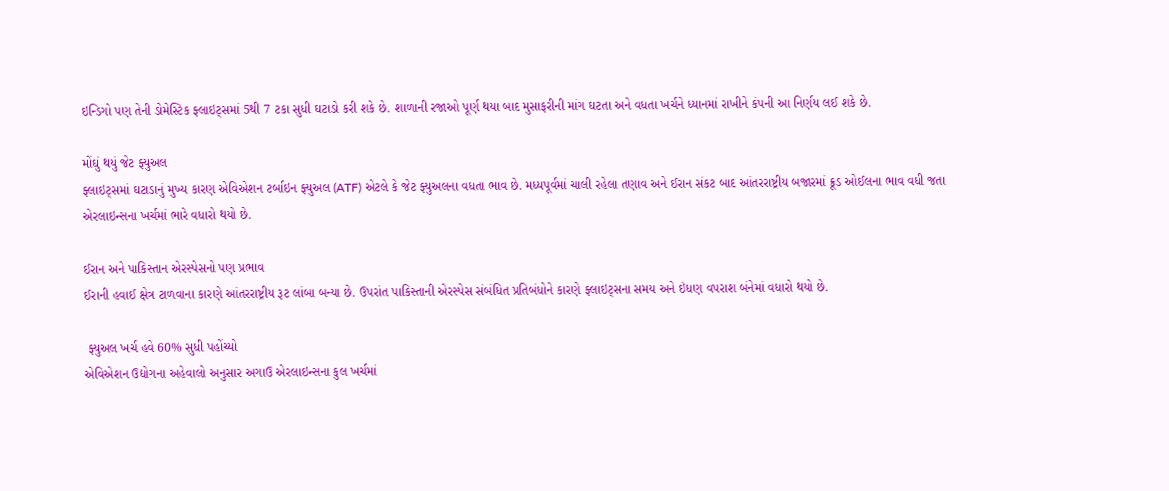ઇન્ડિગો પણ તેની ડોમેસ્ટિક ફ્લાઇટ્સમાં 5થી 7 ટકા સુધી ઘટાડો કરી શકે છે. શાળાની રજાઓ પૂર્ણ થયા બાદ મુસાફરીની માંગ ઘટતા અને વધતા ખર્ચને ધ્યાનમાં રાખીને કંપની આ નિર્ણય લઈ શકે છે.

મોંઘું થયું જેટ ફ્યુઅલ
ફ્લાઇટ્સમાં ઘટાડાનું મુખ્ય કારણ એવિએશન ટર્બાઇન ફ્યુઅલ (ATF) એટલે કે જેટ ફ્યુઅલના વધતા ભાવ છે. મધ્યપૂર્વમાં ચાલી રહેલા તણાવ અને ઈરાન સંકટ બાદ આંતરરાષ્ટ્રીય બજારમાં ક્રૂડ ઓઈલના ભાવ વધી જતા એરલાઇન્સના ખર્ચમાં ભારે વધારો થયો છે.

ઈરાન અને પાકિસ્તાન એરસ્પેસનો પણ પ્રભાવ
ઈરાની હવાઈ ક્ષેત્ર ટાળવાના કારણે આંતરરાષ્ટ્રીય રૂટ લાંબા બન્યા છે. ઉપરાંત પાકિસ્તાની એરસ્પેસ સંબંધિત પ્રતિબંધોને કારણે ફ્લાઇટ્સના સમય અને ઇંધણ વપરાશ બંનેમાં વધારો થયો છે.

 ફ્યુઅલ ખર્ચ હવે 60% સુધી પહોંચ્યો
એવિએશન ઉદ્યોગના અહેવાલો અનુસાર અગાઉ એરલાઇન્સના કુલ ખર્ચમાં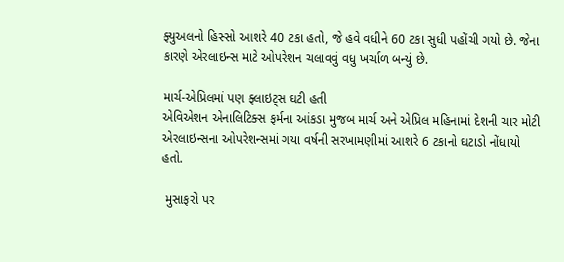ફ્યુઅલનો હિસ્સો આશરે 40 ટકા હતો, જે હવે વધીને 60 ટકા સુધી પહોંચી ગયો છે. જેના કારણે એરલાઇન્સ માટે ઓપરેશન ચલાવવું વધુ ખર્ચાળ બન્યું છે.

માર્ચ-એપ્રિલમાં પણ ફ્લાઇટ્સ ઘટી હતી
એવિએશન એનાલિટિક્સ ફર્મના આંકડા મુજબ માર્ચ અને એપ્રિલ મહિનામાં દેશની ચાર મોટી એરલાઇન્સના ઓપરેશન્સમાં ગયા વર્ષની સરખામણીમાં આશરે 6 ટકાનો ઘટાડો નોંધાયો હતો.

 મુસાફરો પર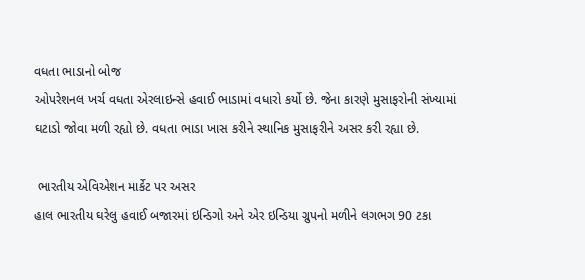વધતા ભાડાનો બોજ
ઓપરેશનલ ખર્ચ વધતા એરલાઇન્સે હવાઈ ભાડામાં વધારો કર્યો છે. જેના કારણે મુસાફરોની સંખ્યામાં ઘટાડો જોવા મળી રહ્યો છે. વધતા ભાડા ખાસ કરીને સ્થાનિક મુસાફરીને અસર કરી રહ્યા છે.

 ભારતીય એવિએશન માર્કેટ પર અસર
હાલ ભારતીય ઘરેલુ હવાઈ બજારમાં ઇન્ડિગો અને એર ઇન્ડિયા ગ્રુપનો મળીને લગભગ 90 ટકા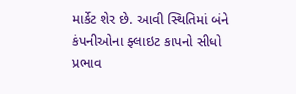માર્કેટ શેર છે. આવી સ્થિતિમાં બંને કંપનીઓના ફ્લાઇટ કાપનો સીધો પ્રભાવ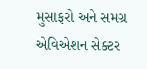મુસાફરો અને સમગ્ર એવિએશન સેક્ટર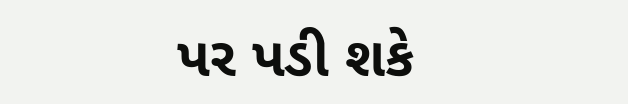પર પડી શકે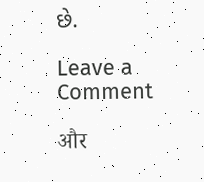છે.

Leave a Comment

और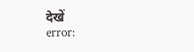देखें
error: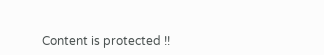Content is protected !!